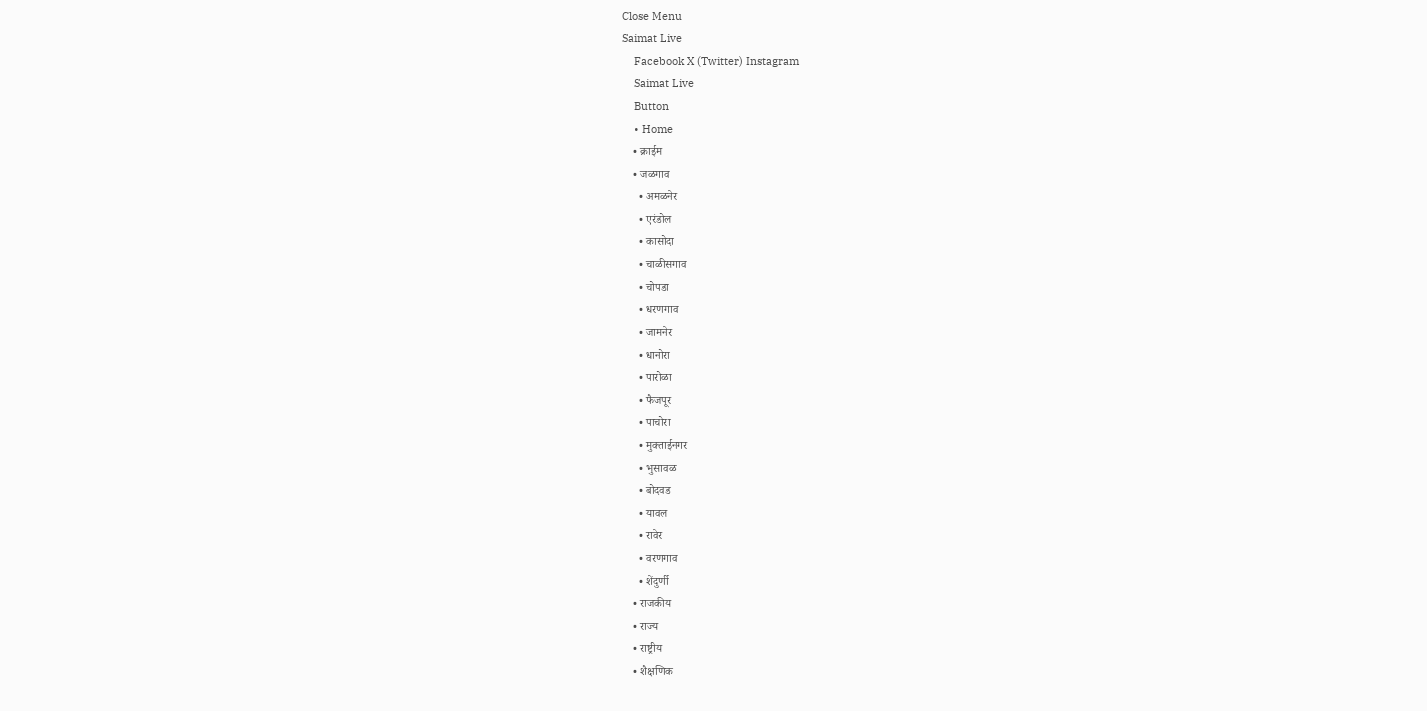Close Menu
Saimat Live
    Facebook X (Twitter) Instagram
    Saimat Live
    Button
    • Home
    • क्राईम
    • जळगाव
      • अमळनेर
      • एरंडोल
      • कासोदा
      • चाळीसगाव
      • चोपडा
      • धरणगाव
      • जामनेर
      • धानोरा
      • पारोळा
      • फैजपूर
      • पाचोरा
      • मुक्ताईनगर
      • भुसावळ
      • बोदवड
      • यावल
      • रावेर
      • वरणगाव
      • शेंदुर्णी
    • राजकीय
    • राज्य
    • राष्ट्रीय
    • शैक्षणिक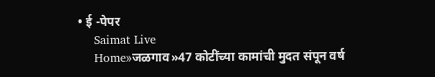• ई -पेपर
    Saimat Live
    Home»जळगाव»47 कोटींच्या कामांची मुदत संपून वर्ष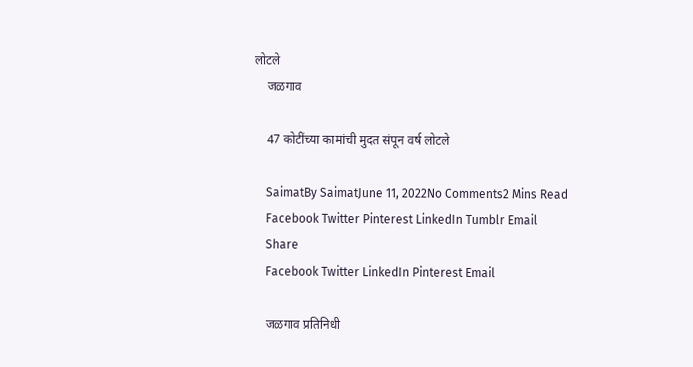लोटले
    जळगाव

    47 कोटींच्या कामांची मुदत संपून वर्ष लोटले

    SaimatBy SaimatJune 11, 2022No Comments2 Mins Read
    Facebook Twitter Pinterest LinkedIn Tumblr Email
    Share
    Facebook Twitter LinkedIn Pinterest Email

    जळगाव प्रतिनिधी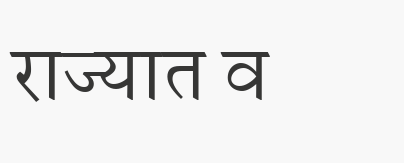राज्यात व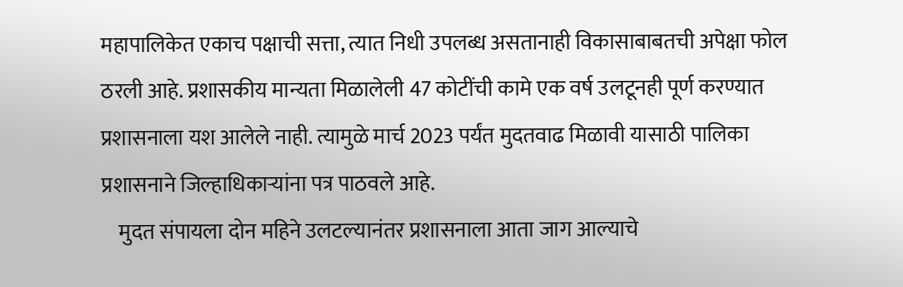महापालिकेत एकाच पक्षाची सत्ता, त्यात निधी उपलब्ध असतानाही विकासाबाबतची अपेक्षा फोल ठरली आहे. प्रशासकीय मान्यता मिळालेली 47 कोटींची कामे एक वर्ष उलटूनही पूर्ण करण्यात प्रशासनाला यश आलेले नाही. त्यामुळे मार्च 2023 पर्यंत मुदतवाढ मिळावी यासाठी पालिका प्रशासनाने जिल्हाधिकाऱ्यांना पत्र पाठवले आहे.
    मुदत संपायला दोन महिने उलटल्यानंतर प्रशासनाला आता जाग आल्याचे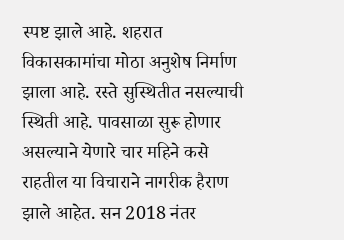स्पष्ट झाले आहे. शहरात विकासकामांचा मोठा अनुशेष निर्माण झाला आहे. रस्ते सुस्थितीत नसल्याची स्थिती आहे. पावसाळा सुरू होणार असल्याने येणारे चार महिने कसे राहतील या विचाराने नागरीक हैराण झाले आहेत. सन 2018 नंतर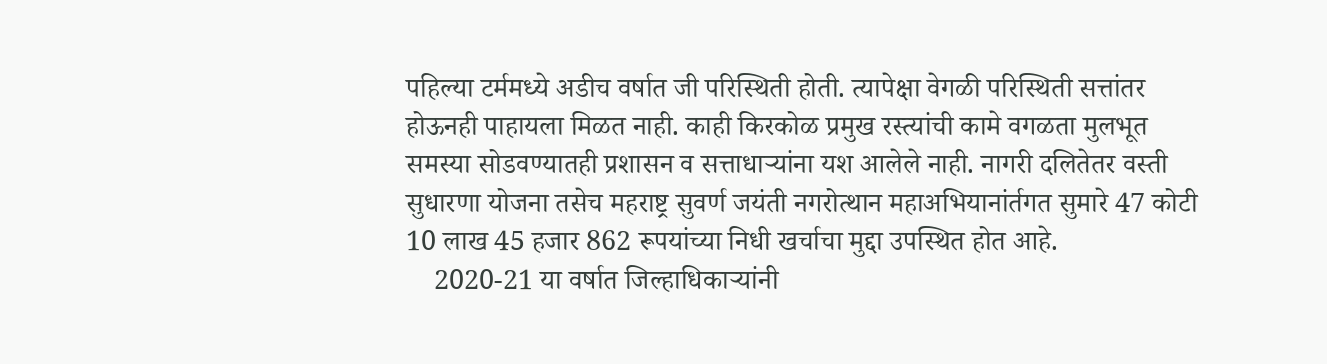पहिल्या टर्ममध्ये अडीच वर्षात जी परिस्थिती होती. त्यापेक्षा वेगळी परिस्थिती सत्तांतर होऊनही पाहायला मिळत नाही. काही किरकोळ प्रमुख रस्त्यांची कामे वगळता मुलभूत समस्या सोडवण्यातही प्रशासन व सत्ताधाऱ्यांना यश आलेले नाही. नागरी दलितेतर वस्ती सुधारणा योजना तसेच महराष्ट्र सुवर्ण जयंती नगरोत्थान महाअभियानांर्तगत सुमारे 47 कोटी 10 लाख 45 हजार 862 रूपयांच्या निधी खर्चाचा मुद्दा उपस्थित होत आहे.
    2020-21 या वर्षात जिल्हाधिकाऱ्यांनी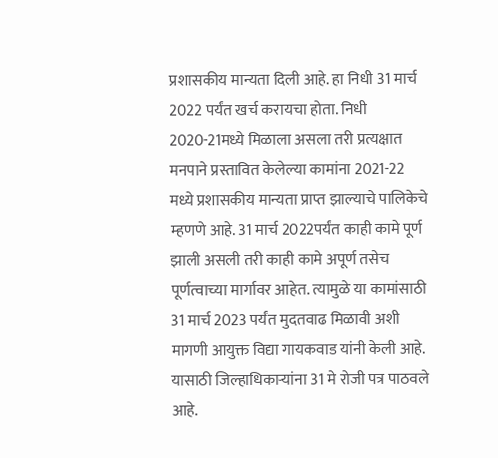प्रशासकीय मान्यता दिली आहे. हा निधी 31 मार्च 2022 पर्यंत खर्च करायचा होता. निधी 2020-21मध्ये मिळाला असला तरी प्रत्यक्षात मनपाने प्रस्तावित केलेल्या कामांना 2021-22 मध्ये प्रशासकीय मान्यता प्राप्त झाल्याचे पालिकेचे म्हणणे आहे. 31 मार्च 2022पर्यंत काही कामे पूर्ण झाली असली तरी काही कामे अपूर्ण तसेच पूर्णत्वाच्या मार्गावर आहेत. त्यामुळे या कामांसाठी 31 मार्च 2023 पर्यंत मुदतवाढ मिळावी अशी मागणी आयुक्त विद्या गायकवाड यांनी केली आहे. यासाठी जिल्हाधिकाऱ्यांना 31 मे रोजी पत्र पाठवले आहे.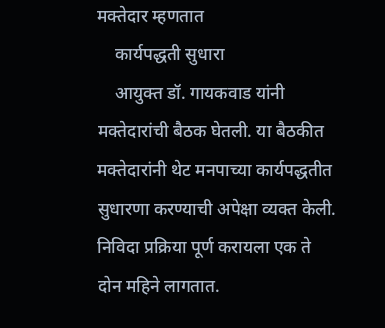मक्तेदार म्हणतात
    कार्यपद्धती सुधारा
    आयुक्त डॉ. गायकवाड यांनी मक्तेदारांची बैठक घेतली. या बैठकीत मक्तेदारांनी थेट मनपाच्या कार्यपद्धतीत सुधारणा करण्याची अपेक्षा व्यक्त केली. निविदा प्रक्रिया पूर्ण करायला एक ते दोन महिने लागतात.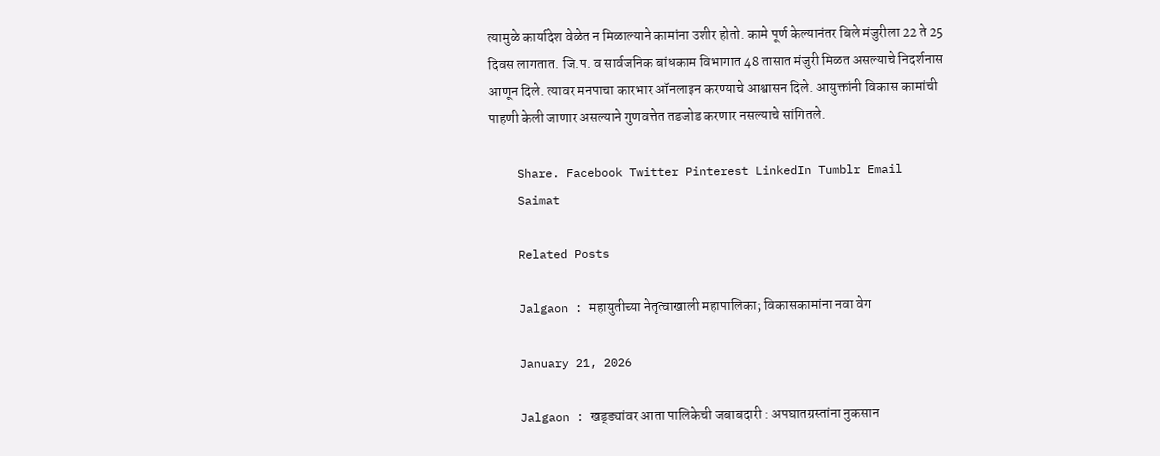त्यामुळे कार्यादेश वेळेत न मिळाल्याने कामांना उशीर होतो. कामे पूर्ण केल्यानंतर बिले मंजुरीला 22 ते 25 दिवस लागतात. जि.प. व सार्वजनिक बांधकाम विभागात 48 तासात मंजुरी मिळत असल्याचे निदर्शनास आणून दिले. त्यावर मनपाचा कारभार ऑनलाइन करण्याचे आश्वासन दिले. आयुक्तांनी विकास कामांची पाहणी केली जाणार असल्याने गुणवत्तेत तडजोड करणार नसल्याचे सांगितले.

    Share. Facebook Twitter Pinterest LinkedIn Tumblr Email
    Saimat

    Related Posts

    Jalgaon : महायुतीच्या नेतृत्वाखाली महापालिका; विकासकामांना नवा वेग

    January 21, 2026

    Jalgaon : खड्ड्यांवर आता पालिकेची जबाबदारी : अपघातग्रस्तांना नुकसान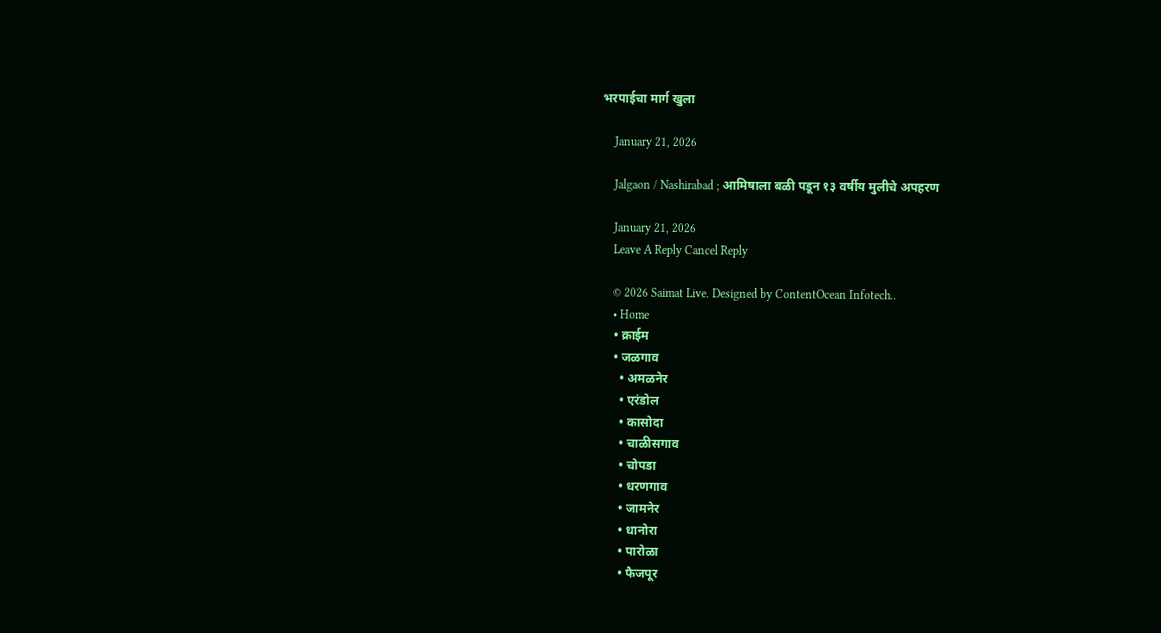भरपाईचा मार्ग खुला

    January 21, 2026

    Jalgaon / Nashirabad ; आमिषाला बळी पडून १३ वर्षीय मुलीचे अपहरण

    January 21, 2026
    Leave A Reply Cancel Reply

    © 2026 Saimat Live. Designed by ContentOcean Infotech..
    • Home
    • क्राईम
    • जळगाव
      • अमळनेर
      • एरंडोल
      • कासोदा
      • चाळीसगाव
      • चोपडा
      • धरणगाव
      • जामनेर
      • धानोरा
      • पारोळा
      • फैजपूर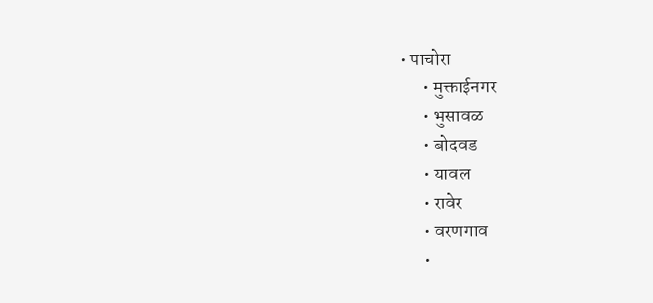• पाचोरा
      • मुक्ताईनगर
      • भुसावळ
      • बोदवड
      • यावल
      • रावेर
      • वरणगाव
      •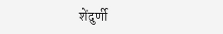शेंदुर्णी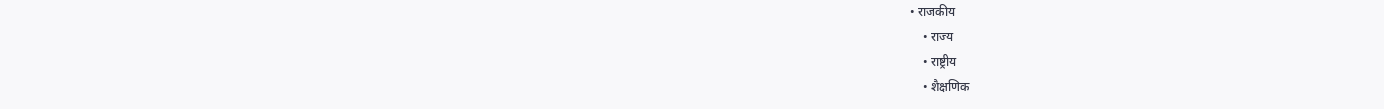• राजकीय
    • राज्य
    • राष्ट्रीय
    • शैक्षणिक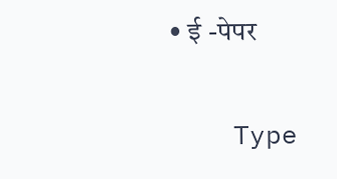• ई -पेपर

    Type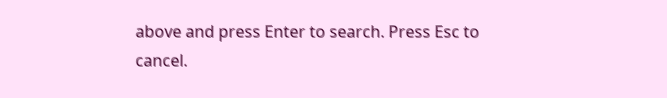above and press Enter to search. Press Esc to cancel.